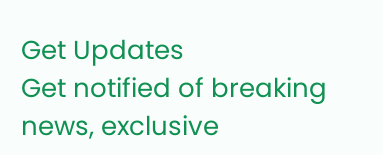Get Updates
Get notified of breaking news, exclusive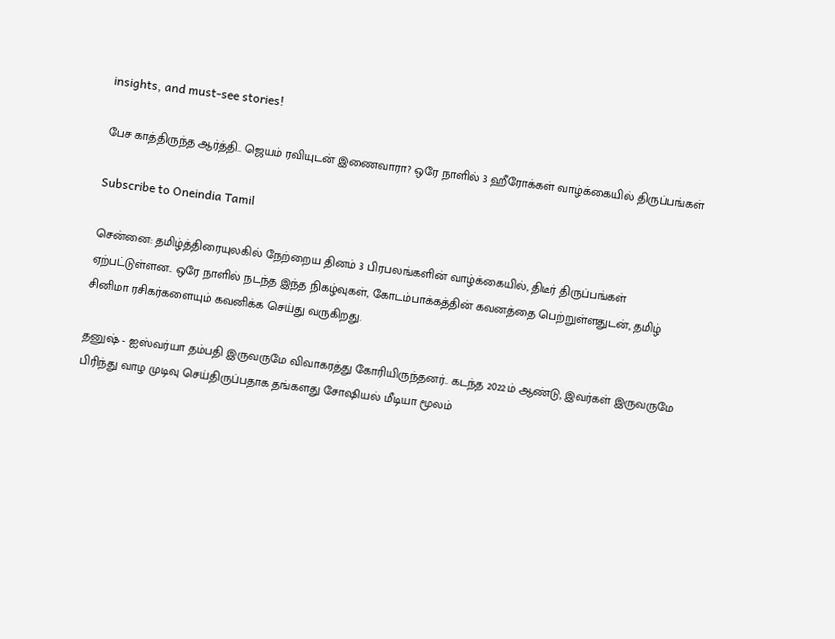insights, and must-see stories!

பேச காத்திருந்த ஆர்த்தி.. ஜெயம் ரவியுடன் இணைவாரா? ஒரே நாளில் 3 ஹீரோக்கள் வாழ்க்கையில் திருப்பங்கள்

Subscribe to Oneindia Tamil

சென்னை: தமிழ்த்திரையுலகில் நேற்றைய தினம் 3 பிரபலங்களின் வாழ்க்கையில், திடீர் திருப்பங்கள் ஏற்பட்டுள்ளன.. ஒரே நாளில் நடந்த இந்த நிகழ்வுகள், கோடம்பாக்கத்தின் கவனத்தை பெற்றுள்ளதுடன், தமிழ் சினிமா ரசிகர்களையும் கவனிக்க செய்து வருகிறது.

தனுஷ் - ஐஸ்வர்யா தம்பதி இருவருமே விவாகரத்து கோரியிருந்தனர்.. கடந்த 2022ம் ஆண்டு, இவர்கள் இருவருமே பிரிந்து வாழ முடிவு செய்திருப்பதாக தங்களது சோஷியல் மீடியா மூலம்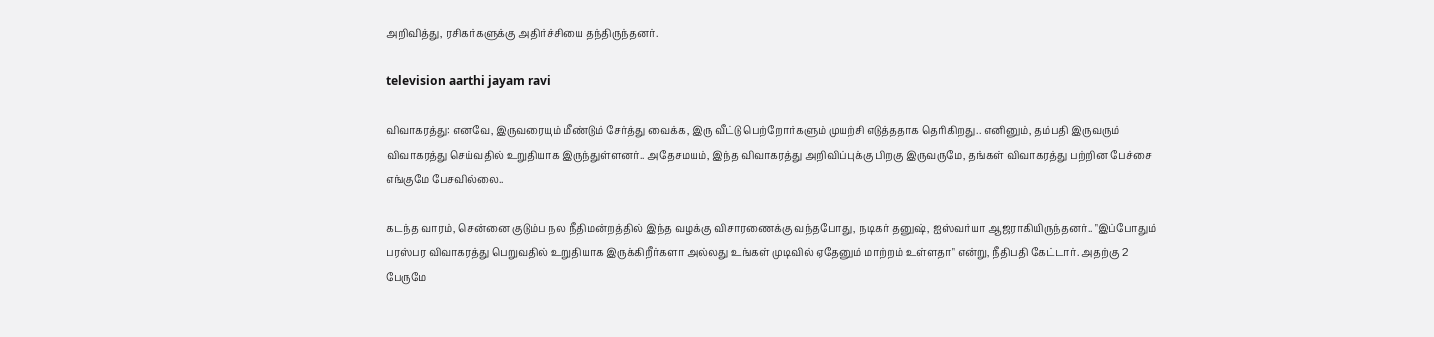அறிவித்து, ரசிகர்களுக்கு அதிர்ச்சியை தந்திருந்தனர்.

television aarthi jayam ravi

விவாகரத்து: எனவே, இருவரையும் மீண்டும் சேர்த்து வைக்க, இரு வீட்டு பெற்றோர்களும் முயற்சி எடுத்ததாக தெரிகிறது.. எனினும், தம்பதி இருவரும் விவாகரத்து செய்வதில் உறுதியாக இருந்துள்ளனர்.. அதேசமயம், இந்த விவாகரத்து அறிவிப்புக்கு பிறகு இருவருமே, தங்கள் விவாகரத்து பற்றின பேச்சை எங்குமே பேசவில்லை..

கடந்த வாரம், சென்னை குடும்ப நல நீதிமன்றத்தில் இந்த வழக்கு விசாரணைக்கு வந்தபோது, நடிகர் தனுஷ், ஐஸ்வர்யா ஆஜராகியிருந்தனர்.. "இப்போதும் பரஸ்பர விவாகரத்து பெறுவதில் உறுதியாக இருக்கிறீர்களா அல்லது உங்கள் முடிவில் ஏதேனும் மாற்றம் உள்ளதா" என்று, நீதிபதி கேட்டார். அதற்கு 2 பேருமே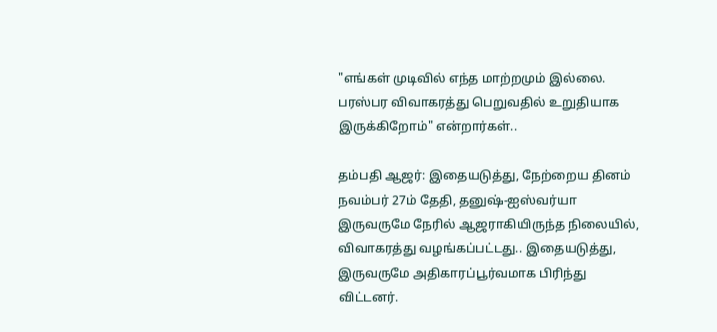"எங்கள் முடிவில் எந்த மாற்றமும் இல்லை. பரஸ்பர விவாகரத்து பெறுவதில் உறுதியாக இருக்கிறோம்" என்றார்கள்..

தம்பதி ஆஜர்: இதையடுத்து, நேற்றைய தினம் நவம்பர் 27ம் தேதி, தனுஷ்-ஐஸ்வர்யா இருவருமே நேரில் ஆஜராகியிருந்த நிலையில், விவாகரத்து வழங்கப்பட்டது.. இதையடுத்து, இருவருமே அதிகாரப்பூர்வமாக பிரிந்து விட்டனர்.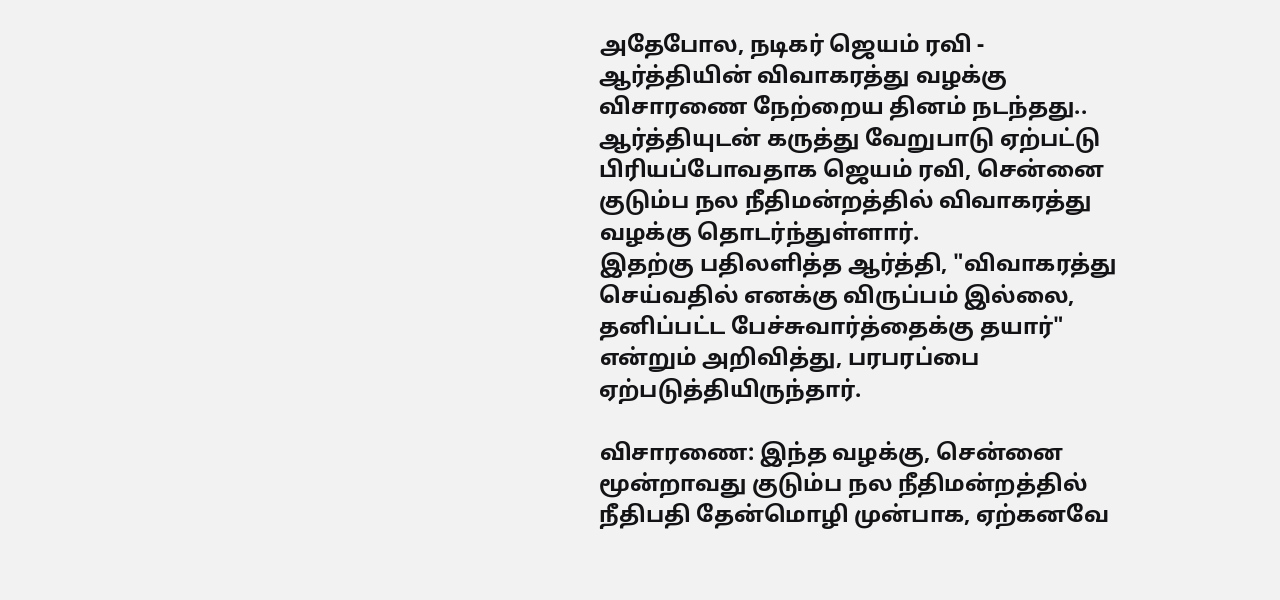அதேபோல, நடிகர் ஜெயம் ரவி - ஆர்த்தியின் விவாகரத்து வழக்கு விசாரணை நேற்றைய தினம் நடந்தது.. ஆர்த்தியுடன் கருத்து வேறுபாடு ஏற்பட்டு பிரியப்போவதாக ஜெயம் ரவி, சென்னை குடும்ப நல நீதிமன்றத்தில் விவாகரத்து வழக்கு தொடர்ந்துள்ளார்.
இதற்கு பதிலளித்த ஆர்த்தி, "விவாகரத்து செய்வதில் எனக்கு விருப்பம் இல்லை, தனிப்பட்ட பேச்சுவார்த்தைக்கு தயார்" என்றும் அறிவித்து, பரபரப்பை ஏற்படுத்தியிருந்தார்.

விசாரணை: இந்த வழக்கு, சென்னை மூன்றாவது குடும்ப நல நீதிமன்றத்தில் நீதிபதி தேன்மொழி முன்பாக, ஏற்கனவே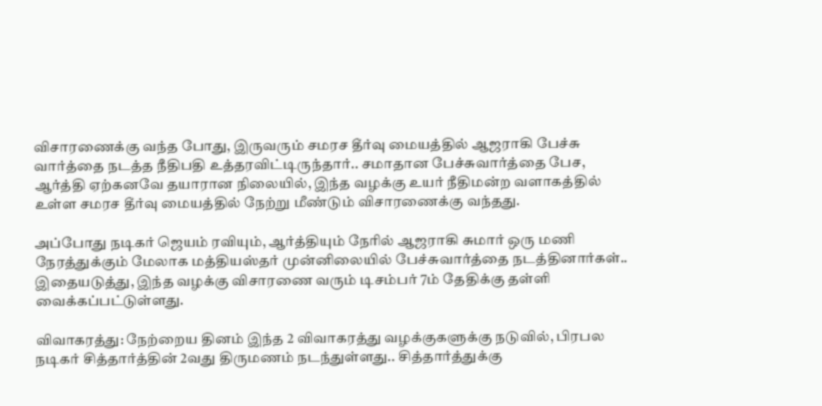விசாரணைக்கு வந்த போது, இருவரும் சமரச தீர்வு மையத்தில் ஆஜராகி பேச்சு வார்த்தை நடத்த நீதிபதி உத்தரவிட்டிருந்தார்.. சமாதான பேச்சுவார்த்தை பேச, ஆர்த்தி ஏற்கனவே தயாரான நிலையில், இந்த வழக்கு உயர் நீதிமன்ற வளாகத்தில் உள்ள சமரச தீர்வு மையத்தில் நேற்று மீண்டும் விசாரணைக்கு வந்தது.

அப்போது நடிகர் ஜெயம் ரவியும், ஆர்த்தியும் நேரில் ஆஜராகி சுமார் ஒரு மணி நேரத்துக்கும் மேலாக மத்தியஸ்தர் முன்னிலையில் பேச்சுவார்த்தை நடத்தினார்கள்.. இதையடுத்து, இந்த வழக்கு விசாரணை வரும் டிசம்பர் 7ம் தேதிக்கு தள்ளி வைக்கப்பட்டுள்ளது.

விவாகரத்து: நேற்றைய தினம் இந்த 2 விவாகரத்து வழக்குகளுக்கு நடுவில், பிரபல நடிகர் சித்தார்த்தின் 2வது திருமணம் நடந்துள்ளது.. சித்தார்த்துக்கு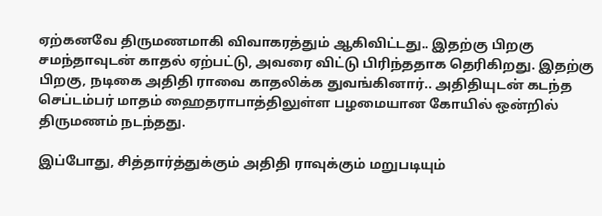ஏற்கனவே திருமணமாகி விவாகரத்தும் ஆகிவிட்டது.. இதற்கு பிறகு சமந்தாவுடன் காதல் ஏற்பட்டு, அவரை விட்டு பிரிந்ததாக தெரிகிறது. இதற்கு பிறகு, நடிகை அதிதி ராவை காதலிக்க துவங்கினார்.. அதிதியுடன் கடந்த செப்டம்பர் மாதம் ஹைதராபாத்திலுள்ள பழமையான கோயில் ஒன்றில் திருமணம் நடந்தது.

இப்போது, சித்தார்த்துக்கும் அதிதி ராவுக்கும் மறுபடியும்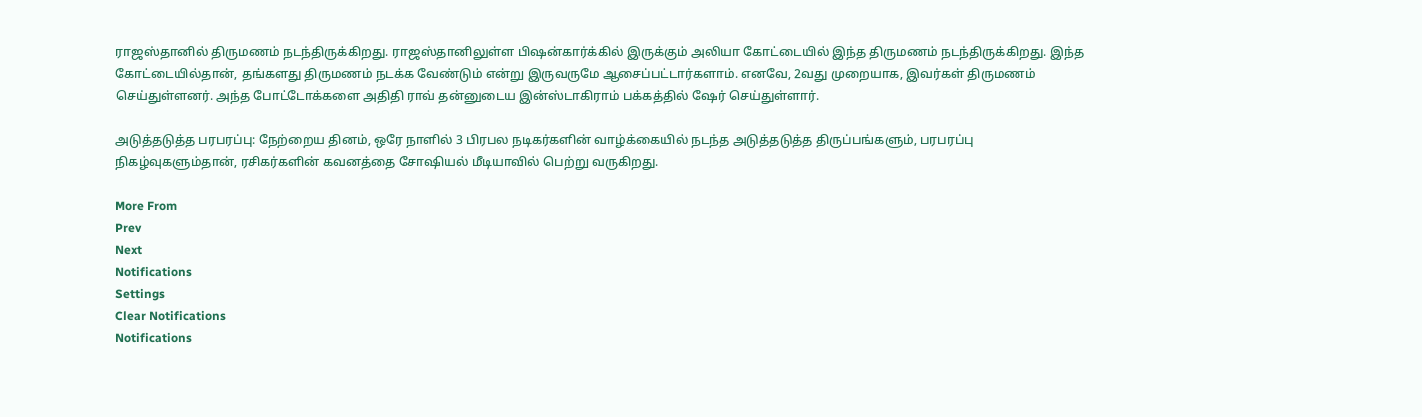ராஜஸ்தானில் திருமணம் நடந்திருக்கிறது. ராஜஸ்தானிலுள்ள பிஷன்கார்க்கில் இருக்கும் அலியா கோட்டையில் இந்த திருமணம் நடந்திருக்கிறது. இந்த கோட்டையில்தான், தங்களது திருமணம் நடக்க வேண்டும் என்று இருவருமே ஆசைப்பட்டார்களாம். எனவே, 2வது முறையாக, இவர்கள் திருமணம் செய்துள்ளனர். அந்த போட்டோக்களை அதிதி ராவ் தன்னுடைய இன்ஸ்டாகிராம் பக்கத்தில் ஷேர் செய்துள்ளார்.

அடுத்தடுத்த பரபரப்பு: நேற்றைய தினம், ஒரே நாளில் 3 பிரபல நடிகர்களின் வாழ்க்கையில் நடந்த அடுத்தடுத்த திருப்பங்களும், பரபரப்பு நிகழ்வுகளும்தான், ரசிகர்களின் கவனத்தை சோஷியல் மீடியாவில் பெற்று வருகிறது.

More From
Prev
Next
Notifications
Settings
Clear Notifications
Notifications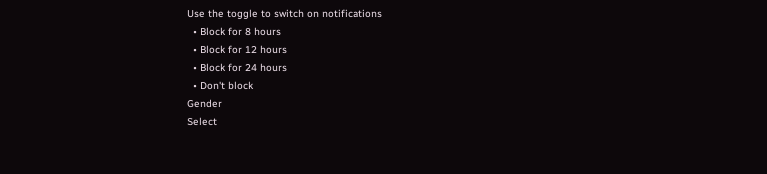Use the toggle to switch on notifications
  • Block for 8 hours
  • Block for 12 hours
  • Block for 24 hours
  • Don't block
Gender
Select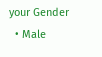your Gender
  • Male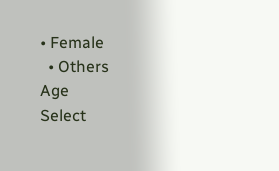• Female
  • Others
Age
Select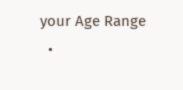your Age Range
  •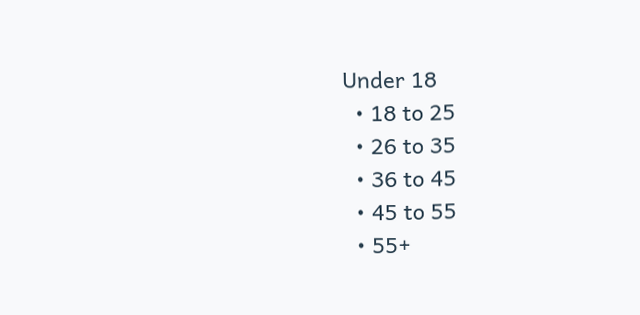Under 18
  • 18 to 25
  • 26 to 35
  • 36 to 45
  • 45 to 55
  • 55+